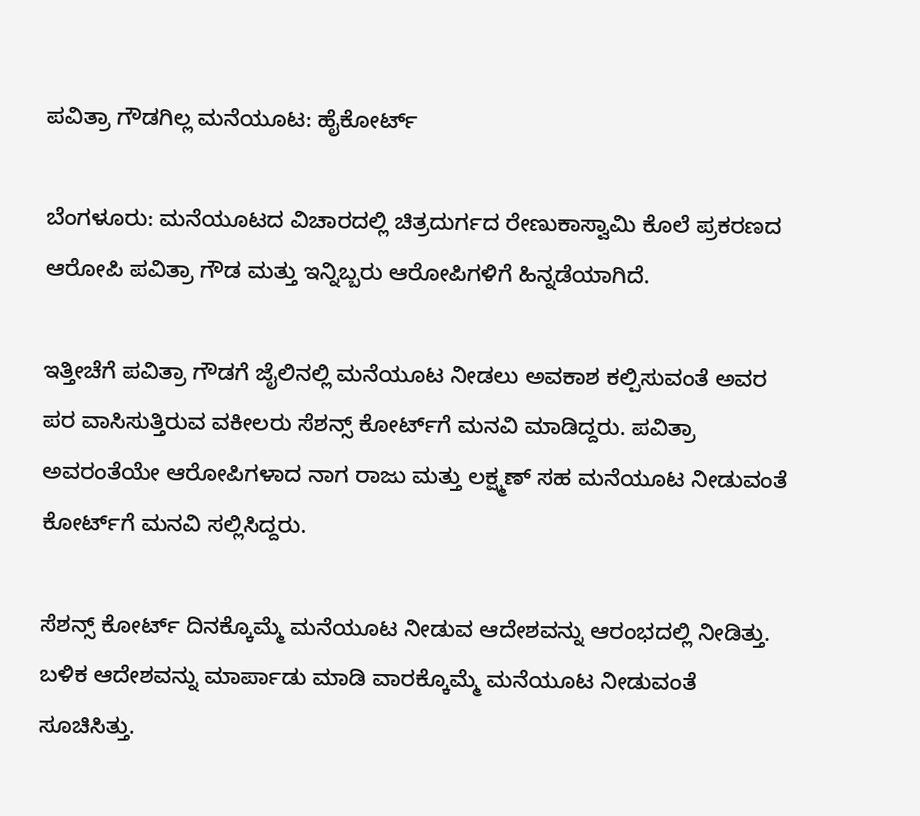ಪವಿತ್ರಾ ಗೌಡಗಿಲ್ಲ ಮನೆಯೂಟ: ಹೈಕೋರ್ಟ್

ಬೆಂಗಳೂರು: ಮನೆಯೂಟದ ‌ವಿಚಾರದಲ್ಲಿ ಚಿತ್ರದುರ್ಗದ ರೇಣುಕಾಸ್ವಾಮಿ ‌ಕೊಲೆ‌ ಪ್ರಕರಣದ ಆರೋಪಿ ಪವಿತ್ರಾ ಗೌಡ ಮತ್ತು ಇನ್ನಿಬ್ಬರು ಆರೋಪಿಗಳಿಗೆ ಹಿನ್ನಡೆಯಾಗಿದೆ.

ಇತ್ತೀಚೆಗೆ ಪವಿತ್ರಾ ‌ಗೌಡ‌ಗೆ ಜೈಲಿನಲ್ಲಿ ಮನೆಯೂಟ ‌ನೀಡಲು ಅವಕಾಶ ಕಲ್ಪಿಸುವಂತೆ ಅವರ ಪರ ವಾಸಿಸುತ್ತಿರುವ ವಕೀಲರು ಸೆಶನ್ಸ್ ‌ಕೋರ್ಟ್‌ಗೆ ಮನವಿ ಮಾಡಿದ್ದರು. ಪವಿತ್ರಾ ಅವರಂತೆಯೇ ಆರೋಪಿಗಳಾದ ನಾಗ ರಾಜು ಮತ್ತು ಲಕ್ಷ್ಮಣ್ ಸಹ ಮನೆಯೂಟ ನೀಡುವಂತೆ ಕೋರ್ಟ್‌ಗೆ ‌ಮನವಿ ಸಲ್ಲಿಸಿದ್ದರು.

ಸೆಶನ್ಸ್ ಕೋರ್ಟ್ ದಿನಕ್ಕೊಮ್ಮೆ ‌ಮನೆಯೂಟ ನೀಡುವ ಆದೇಶವನ್ನು ಆರಂಭದಲ್ಲಿ ನೀಡಿತ್ತು. ಬಳಿಕ ಆದೇಶವನ್ನು ಮಾರ್ಪಾಡು ಮಾಡಿ ವಾರಕ್ಕೊಮ್ಮೆ ಮನೆಯೂಟ ನೀಡುವಂತೆ ಸೂಚಿಸಿತ್ತು.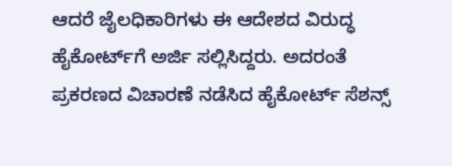ಆದರೆ ಜೈಲಧಿಕಾರಿಗಳು ಈ ಆದೇಶದ ವಿರುದ್ಧ ಹೈಕೋರ್ಟ್‌ಗೆ ಅರ್ಜಿ ಸಲ್ಲಿಸಿದ್ದರು. ಅದರಂತೆ ಪ್ರಕರಣದ ವಿಚಾರಣೆ ನಡೆಸಿದ ಹೈಕೋರ್ಟ್ ಸೆಶನ್ಸ್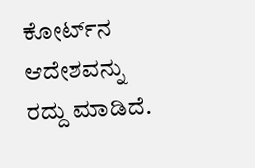ಕೋರ್ಟ್‌ನ ಆದೇಶವನ್ನು ರದ್ದು ಮಾಡಿದೆ.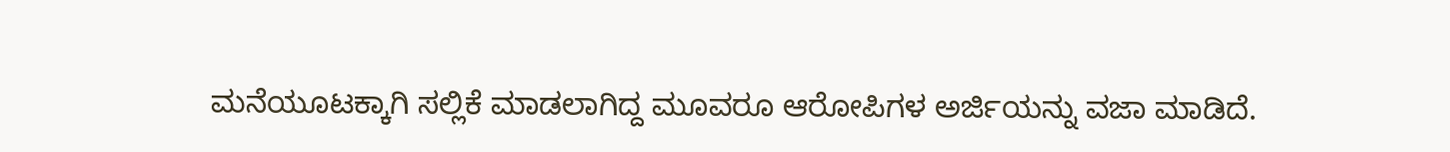ಮನೆಯೂಟಕ್ಕಾಗಿ ‌ಸಲ್ಲಿಕೆ ಮಾಡಲಾಗಿದ್ದ ಮೂವರೂ ಆರೋಪಿಗಳ ಅರ್ಜಿಯನ್ನು ವಜಾ ಮಾಡಿದೆ.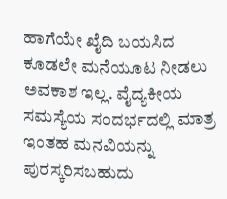ಹಾಗೆಯೇ ಖೈದಿ ಬಯಸಿದ ಕೂಡಲೇ ಮನೆ‌ಯೂಟ ನೀಡಲು ಅವಕಾಶ ಇಲ್ಲ. ವೈದ್ಯಕೀಯ ಸಮಸ್ಯೆಯ ಸಂದರ್ಭದಲ್ಲಿ ಮಾತ್ರ ಇಂತಹ ಮನವಿಯನ್ನು ಪುರಸ್ಕರಿಸಬಹುದು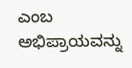ಎಂಬ ಅಭಿಪ್ರಾಯವನ್ನು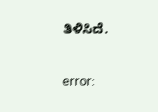ತಿಳಿಸಿದೆ.

error: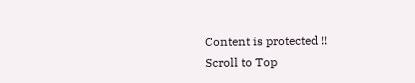Content is protected !!
Scroll to Top